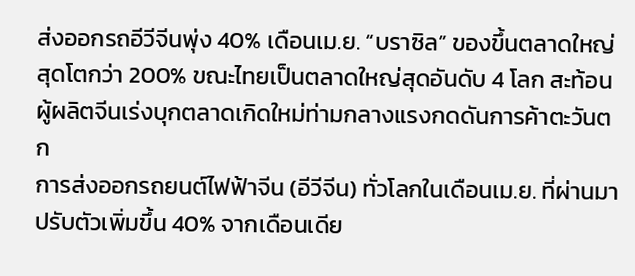ส่งออกรถอีวีจีนพุ่ง 40% เดือนเม.ย. “บราซิล” ของขึ้นตลาดใหญ่สุดโตกว่า 200% ขณะไทยเป็นตลาดใหญ่สุดอันดับ 4 โลก สะท้อนผู้ผลิตจีนเร่งบุกตลาดเกิดใหม่ท่ามกลางแรงกดดันการค้าตะวันตก
การส่งออกรถยนต์ไฟฟ้าจีน (อีวีจีน) ทั่วโลกในเดือนเม.ย. ที่ผ่านมา ปรับตัวเพิ่มขึ้น 40% จากเดือนเดีย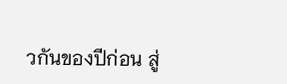วกันของปีก่อน สู่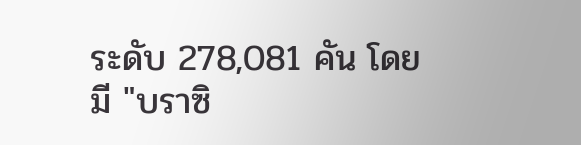ระดับ 278,081 คัน โดยมี "บราซิ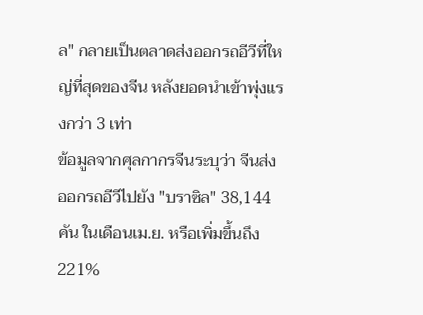ล" กลายเป็นตลาดส่งออกรถอีวีที่ใหญ่ที่สุดของจีน หลังยอดนำเข้าพุ่งแรงกว่า 3 เท่า
ข้อมูลจากศุลกากรจีนระบุว่า จีนส่งออกรถอีวีไปยัง "บราซิล" 38,144 คัน ในเดือนเม.ย. หรือเพิ่มขึ้นถึง 221%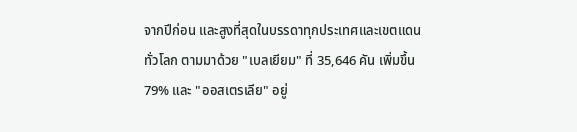จากปีก่อน และสูงที่สุดในบรรดาทุกประเทศและเขตแดนทั่วโลก ตามมาด้วย "เบลเยียม" ที่ 35,646 คัน เพิ่มขึ้น 79% และ "ออสเตรเลีย" อยู่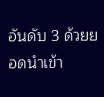อันดับ 3 ด้วยยอดนำเข้า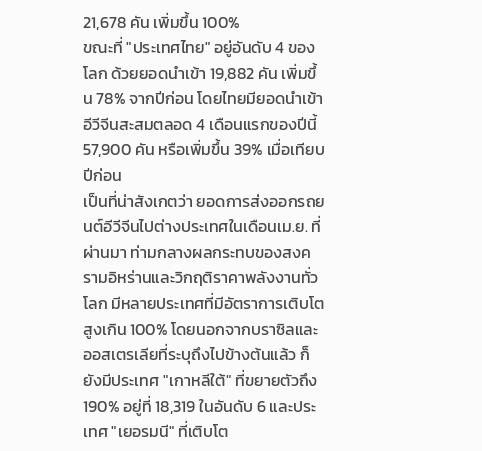21,678 คัน เพิ่มขึ้น 100%
ขณะที่ "ประเทศไทย" อยู่อันดับ 4 ของโลก ด้วยยอดนำเข้า 19,882 คัน เพิ่มขึ้น 78% จากปีก่อน โดยไทยมียอดนำเข้าอีวีจีนสะสมตลอด 4 เดือนแรกของปีนี้ 57,900 คัน หรือเพิ่มขึ้น 39% เมื่อเทียบปีก่อน
เป็นที่น่าสังเกตว่า ยอดการส่งออกรถยนต์อีวีจีนไปต่างประเทศในเดือนเม.ย. ที่ผ่านมา ท่ามกลางผลกระทบของสงครามอิหร่านและวิกฤติราคาพลังงานทั่วโลก มีหลายประเทศที่มีอัตราการเติบโตสูงเกิน 100% โดยนอกจากบราซิลและออสเตรเลียที่ระบุถึงไปข้างต้นแล้ว ก็ยังมีประเทศ "เกาหลีใต้" ที่ขยายตัวถึง 190% อยู่ที่ 18,319 ในอันดับ 6 และประเทศ "เยอรมนี" ที่เติบโต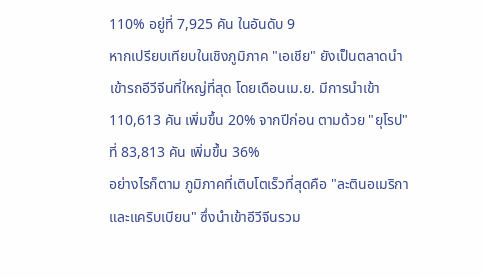110% อยู่ที่ 7,925 คัน ในอันดับ 9
หากเปรียบเทียบในเชิงภูมิภาค "เอเชีย" ยังเป็นตลาดนำเข้ารถอีวีจีนที่ใหญ่ที่สุด โดยเดือนเม.ย. มีการนำเข้า 110,613 คัน เพิ่มขึ้น 20% จากปีก่อน ตามด้วย "ยุโรป" ที่ 83,813 คัน เพิ่มขึ้น 36%
อย่างไรก็ตาม ภูมิภาคที่เติบโตเร็วที่สุดคือ "ละตินอเมริกาและแคริบเบียน" ซึ่งนำเข้าอีวีจีนรวม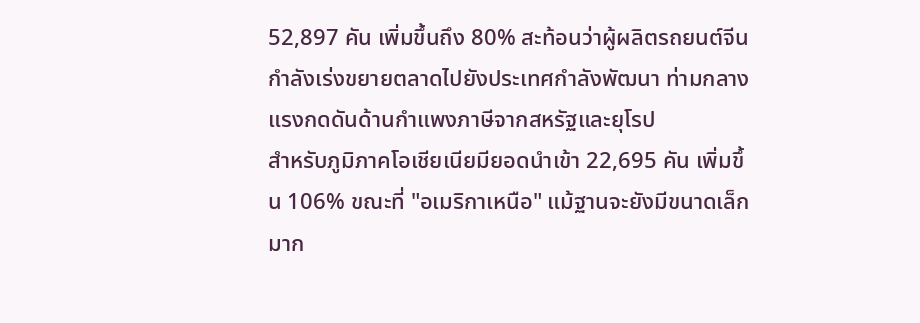52,897 คัน เพิ่มขึ้นถึง 80% สะท้อนว่าผู้ผลิตรถยนต์จีนกำลังเร่งขยายตลาดไปยังประเทศกำลังพัฒนา ท่ามกลางแรงกดดันด้านกำแพงภาษีจากสหรัฐและยุโรป
สำหรับภูมิภาคโอเชียเนียมียอดนำเข้า 22,695 คัน เพิ่มขึ้น 106% ขณะที่ "อเมริกาเหนือ" แม้ฐานจะยังมีขนาดเล็กมาก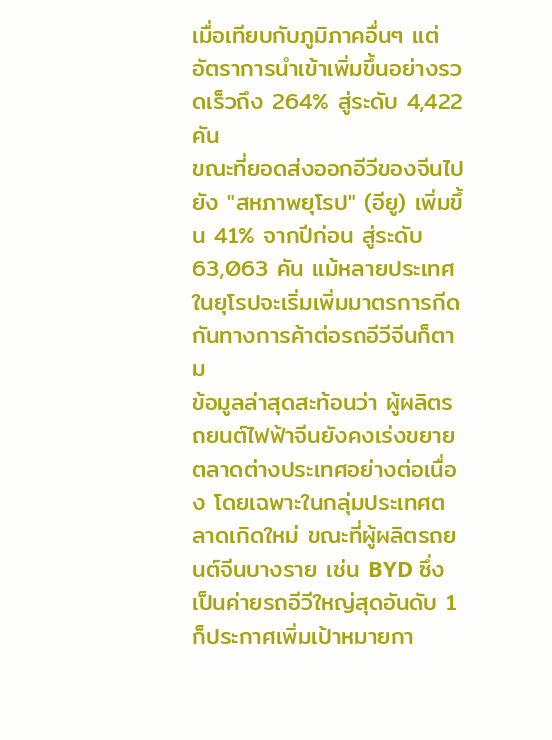เมื่อเทียบกับภูมิภาคอื่นๆ แต่อัตราการนำเข้าเพิ่มขึ้นอย่างรวดเร็วถึง 264% สู่ระดับ 4,422 คัน
ขณะที่ยอดส่งออกอีวีของจีนไปยัง "สหภาพยุโรป" (อียู) เพิ่มขึ้น 41% จากปีก่อน สู่ระดับ 63,063 คัน แม้หลายประเทศในยุโรปจะเริ่มเพิ่มมาตรการกีดกันทางการค้าต่อรถอีวีจีนก็ตาม
ข้อมูลล่าสุดสะท้อนว่า ผู้ผลิตรถยนต์ไฟฟ้าจีนยังคงเร่งขยายตลาดต่างประเทศอย่างต่อเนื่อง โดยเฉพาะในกลุ่มประเทศตลาดเกิดใหม่ ขณะที่ผู้ผลิตรถยนต์จีนบางราย เช่น BYD ซึ่งเป็นค่ายรถอีวีใหญ่สุดอันดับ 1 ก็ประกาศเพิ่มเป้าหมายกา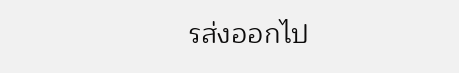รส่งออกไป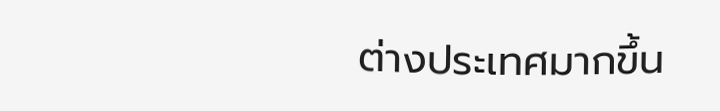ต่างประเทศมากขึ้น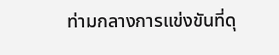ท่ามกลางการแข่งขันที่ดุ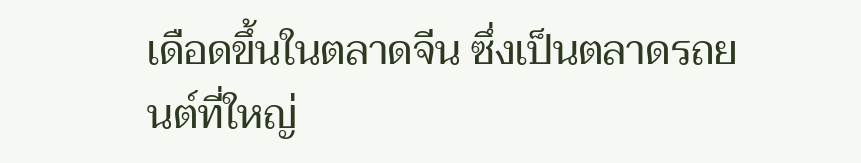เดือดขึ้นในตลาดจีน ซึ่งเป็นตลาดรถยนต์ที่ใหญ่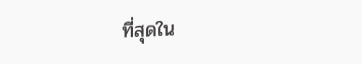ที่สุดใน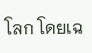โลก โดยเฉ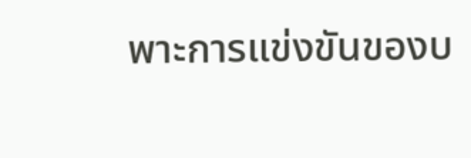พาะการแข่งขันของบ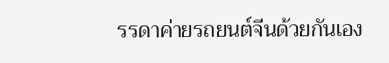รรดาค่ายรถยนต์จีนด้วยกันเอง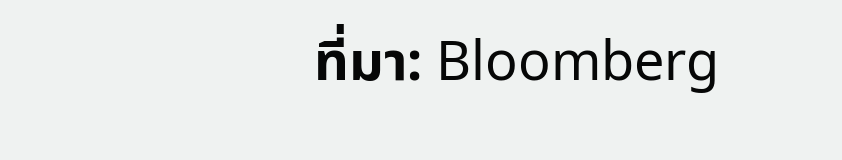ที่มา: Bloomberg